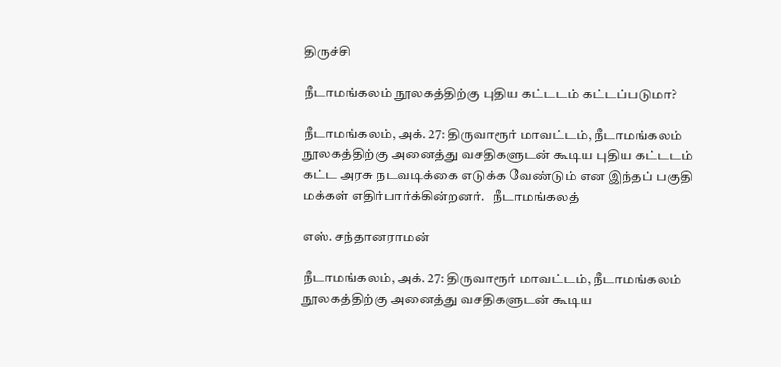திருச்சி

நீடாமங்கலம் நூலகத்திற்கு புதிய கட்டடம் கட்டப்படுமா?

நீடாமங்கலம், அக். 27: திருவாரூர் மாவட்டம், நீடாமங்கலம் நூலகத்திற்கு அனைத்து வசதிகளுடன் கூடிய புதிய கட்டடம் கட்ட அரசு நடவடிக்கை எடுக்க வேண்டும் என இந்தப் பகுதி மக்கள் எதிர்பார்க்கின்றனர்.   நீடாமங்கலத்

எஸ். சந்தானராமன்

நீடாமங்கலம், அக். 27: திருவாரூர் மாவட்டம், நீடாமங்கலம் நூலகத்திற்கு அனைத்து வசதிகளுடன் கூடிய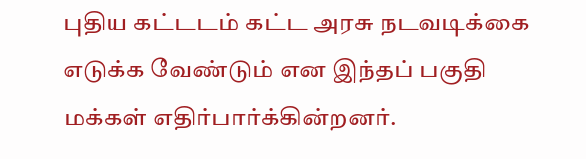புதிய கட்டடம் கட்ட அரசு நடவடிக்கை எடுக்க வேண்டும் என இந்தப் பகுதி மக்கள் எதிர்பார்க்கின்றனர்.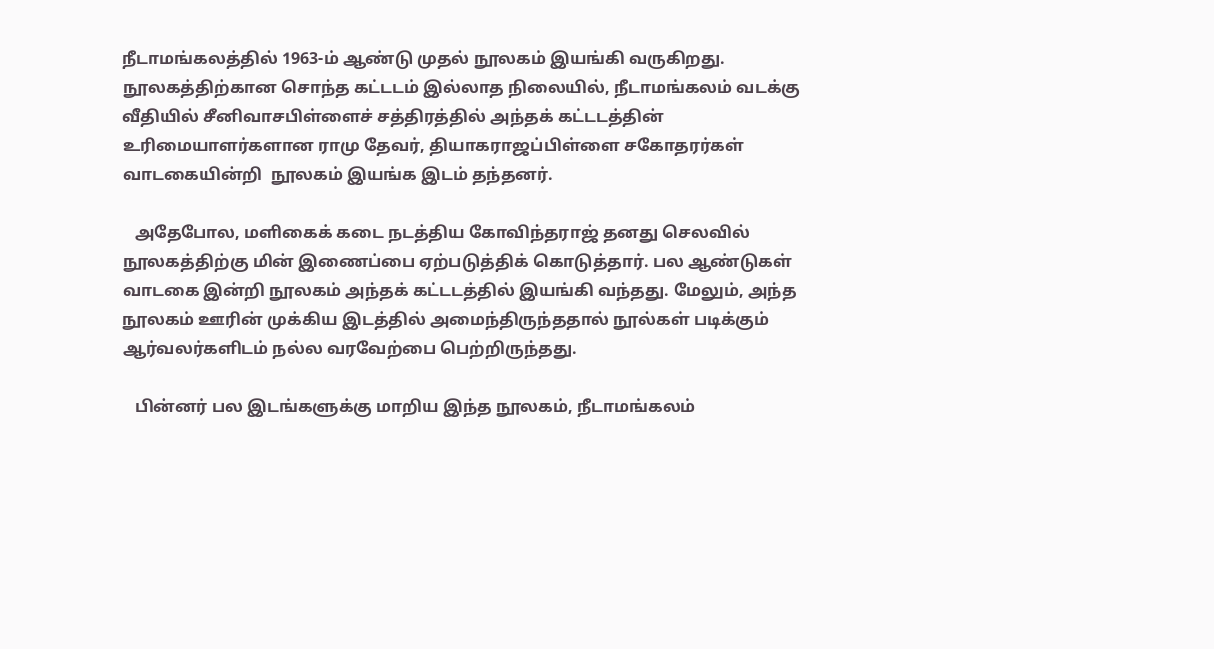நீடாமங்கலத்தில் 1963-ம் ஆண்டு முதல் நூலகம் இயங்கி வருகிறது. நூலகத்திற்கான சொந்த கட்டடம் இல்லாத நிலையில், நீடாமங்கலம் வடக்கு வீதியில் சீனிவாசபிள்ளைச் சத்திரத்தில் அந்தக் கட்டடத்தின் உரிமையாளர்களான ராமு தேவர், தியாகராஜப்பிள்ளை சகோதரர்கள் வாடகையின்றி  நூலகம் இயங்க இடம் தந்தனர்.

   அதேபோல, மளிகைக் கடை நடத்திய கோவிந்தராஜ் தனது செலவில் நூலகத்திற்கு மின் இணைப்பை ஏற்படுத்திக் கொடுத்தார். பல ஆண்டுகள் வாடகை இன்றி நூலகம் அந்தக் கட்டடத்தில் இயங்கி வந்தது. மேலும், அந்த நூலகம் ஊரின் முக்கிய இடத்தில் அமைந்திருந்ததால் நூல்கள் படிக்கும் ஆர்வலர்களிடம் நல்ல வரவேற்பை பெற்றிருந்தது.

   பின்னர் பல இடங்களுக்கு மாறிய இந்த நூலகம், நீடாமங்கலம்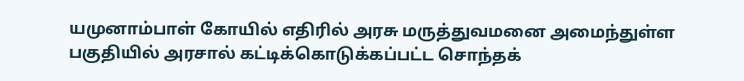யமுனாம்பாள் கோயில் எதிரில் அரசு மருத்துவமனை அமைந்துள்ள பகுதியில் அரசால் கட்டிக்கொடுக்கப்பட்ட சொந்தக்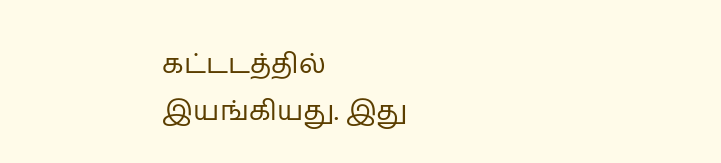கட்டடத்தில் இயங்கியது. இது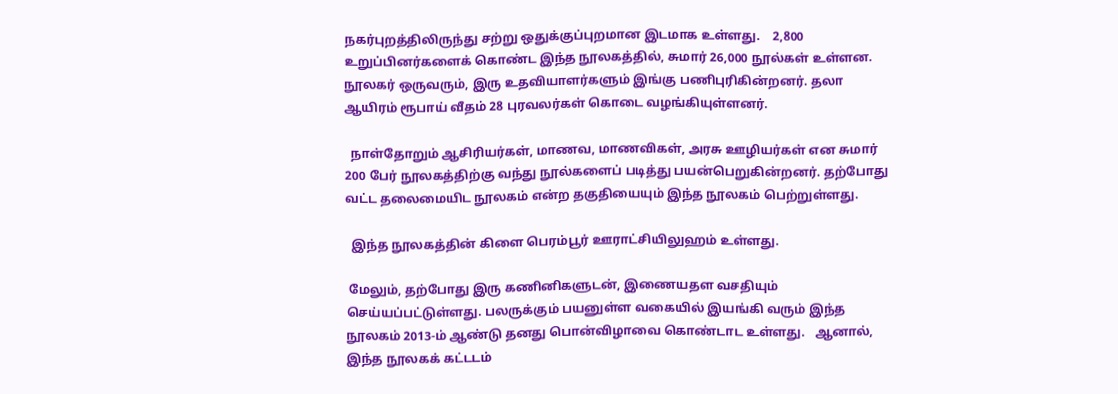நகர்புறத்திலிருந்து சற்று ஒதுக்குப்புறமான இடமாக உள்ளது.    2,800 உறுப்பினர்களைக் கொண்ட இந்த நூலகத்தில், சுமார் 26,000 நூல்கள் உள்ளன. நூலகர் ஒருவரும், இரு உதவியாளர்களும் இங்கு பணிபுரிகின்றனர். தலா ஆயிரம் ரூபாய் வீதம் 28 புரவலர்கள் கொடை வழங்கியுள்ளனர்.

  நாள்தோறும் ஆசிரியர்கள், மாணவ, மாணவிகள், அரசு ஊழியர்கள் என சுமார் 200 பேர் நூலகத்திற்கு வந்து நூல்களைப் படித்து பயன்பெறுகின்றனர். தற்போது வட்ட தலைமையிட நூலகம் என்ற தகுதியையும் இந்த நூலகம் பெற்றுள்ளது.

  இந்த நூலகத்தின் கிளை பெரம்பூர் ஊராட்சியிலுஹம் உள்ளது.

 மேலும், தற்போது இரு கணினிகளுடன், இணையதள வசதியும் செய்யப்பட்டுள்ளது. பலருக்கும் பயனுள்ள வகையில் இயங்கி வரும் இந்த நூலகம் 2013-ம் ஆண்டு தனது பொன்விழாவை கொண்டாட உள்ளது.   ஆனால், இந்த நூலகக் கட்டடம்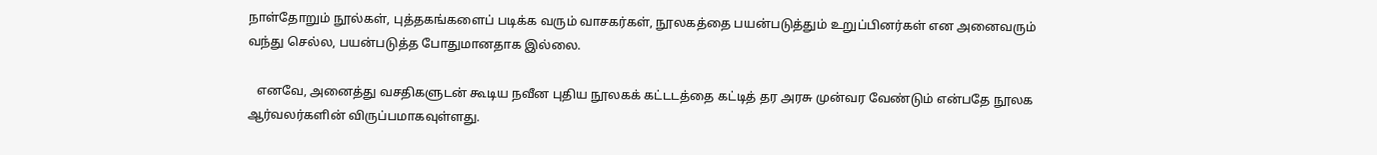நாள்தோறும் நூல்கள், புத்தகங்களைப் படிக்க வரும் வாசகர்கள், நூலகத்தை பயன்படுத்தும் உறுப்பினர்கள் என அனைவரும் வந்து செல்ல, பயன்படுத்த போதுமானதாக இல்லை.

   எனவே, அனைத்து வசதிகளுடன் கூடிய நவீன புதிய நூலகக் கட்டடத்தை கட்டித் தர அரசு முன்வர வேண்டும் என்பதே நூலக ஆர்வலர்களின் விருப்பமாகவுள்ளது.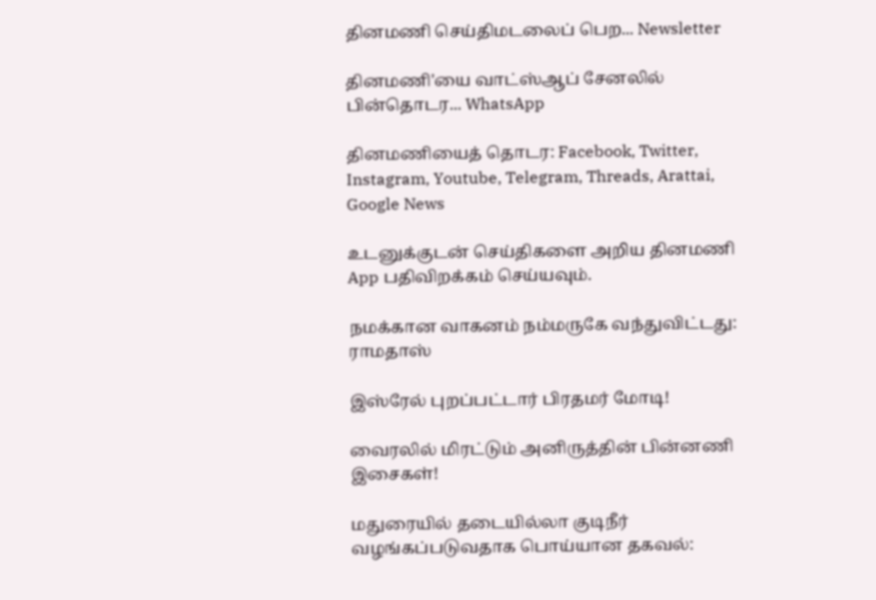தினமணி செய்திமடலைப் பெற... Newsletter

தினமணி'யை வாட்ஸ்ஆப் சேனலில் பின்தொடர... WhatsApp

தினமணியைத் தொடர: Facebook, Twitter, Instagram, Youtube, Telegram, Threads, Arattai, Google News

உடனுக்குடன் செய்திகளை அறிய தினமணி App பதிவிறக்கம் செய்யவும்.

நமக்கான வாகனம் நம்மருகே வந்துவிட்டது: ராமதாஸ்

இஸ்ரேல் புறப்பட்டார் பிரதமர் மோடி!

வைரலில் மிரட்டும் அனிருத்தின் பின்னணி இசைகள்!

மதுரையில் தடையில்லா குடிநீர் வழங்கப்படுவதாக பொய்யான தகவல்: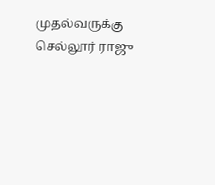முதல்வருக்கு செல்லூர் ராஜு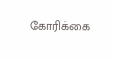கோரிக்கை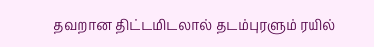தவறான திட்டமிடலால் தடம்புரளும் ரயில்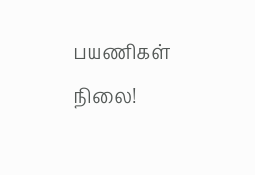பயணிகள் நிலை!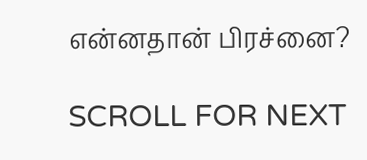என்னதான் பிரச்னை?

SCROLL FOR NEXT